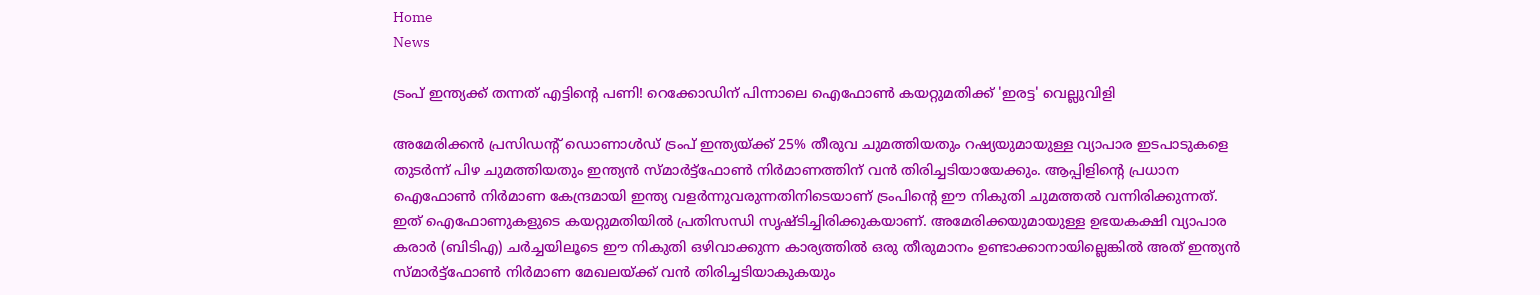Home
News

ട്രംപ് ഇന്ത്യക്ക് തന്നത് എട്ടിന്റെ പണി! റെക്കോഡിന് പിന്നാലെ ഐഫോൺ കയറ്റുമതിക്ക് 'ഇരട്ട' വെല്ലുവിളി

അ‌മേരിക്കൻ പ്രസിഡന്റ് ഡൊണാൾഡ് ട്രംപ് ഇന്ത്യയ്ക്ക് 25% തീരുവ ചുമത്തിയതും റഷ്യയുമായുള്ള വ്യാപാര ഇടപാടുകളെ തുടർന്ന് പിഴ ചുമത്തിയതും ഇന്ത്യൻ സ്മാർട്ട്ഫോൺ നിർമാണത്തിന് വൻ തിരിച്ചടിയായേക്കും. ആപ്പിളിന്റെ പ്രധാന ഐഫോൺ നിർമാണ കേന്ദ്രമായി ഇന്ത്യ വളർന്നുവരുന്നതിനിടെയാണ് ട്രംപിന്റെ ഈ നികുതി ചുമത്തൽ വന്നിരിക്കുന്നത്. ഇത് ഐഫോണുകളുടെ കയറ്റുമതിയിൽ പ്രതിസന്ധി സൃഷ്ടിച്ചിരിക്കുകയാണ്. അ‌മേരിക്കയുമായുള്ള ഉഭയകക്ഷി വ്യാപാര കരാർ (ബിടിഎ) ചർച്ചയിലൂടെ ഈ നികുതി ഒഴിവാക്കുന്ന കാര്യത്തിൽ ഒരു തീരുമാനം ഉണ്ടാക്കാനായില്ലെങ്കിൽ അ‌ത് ഇന്ത്യൻ സ്മാർട്ട്ഫോൺ നിർമാണ മേഖലയ്ക്ക് വൻ തിരിച്ചടിയാകുകയും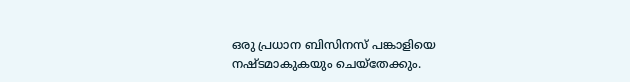ഒരു പ്രധാന ബിസിനസ് പങ്കാളിയെ നഷ്ടമാകുകയും ചെയ്തേക്കും.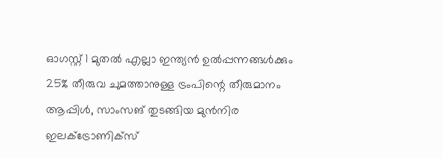ഓഗസ്റ്റ് 1 മുതൽ എല്ലാ ഇന്ത്യൻ ഉൽപ്പന്നങ്ങൾക്കും 25% തീരുവ ചുമത്താനുള്ള ട്രംപിന്റെ തീരുമാനം ആപ്പിൾ, സാംസങ് തുടങ്ങിയ മുൻനിര ഇലക്ട്രോണിക്സ്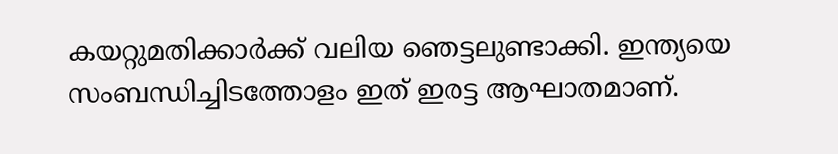കയറ്റുമതിക്കാർക്ക് വലിയ ഞെട്ടലുണ്ടാക്കി. ഇന്ത്യയെ സംബന്ധിച്ചിടത്തോളം ഇത് ഇരട്ട ആഘാതമാണ്.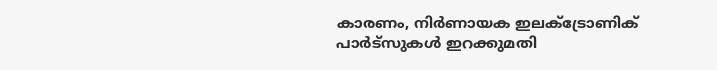കാരണം, നിർണായക ഇലക്ട്രോണിക് പാർട്സുകൾ ഇറക്കുമതി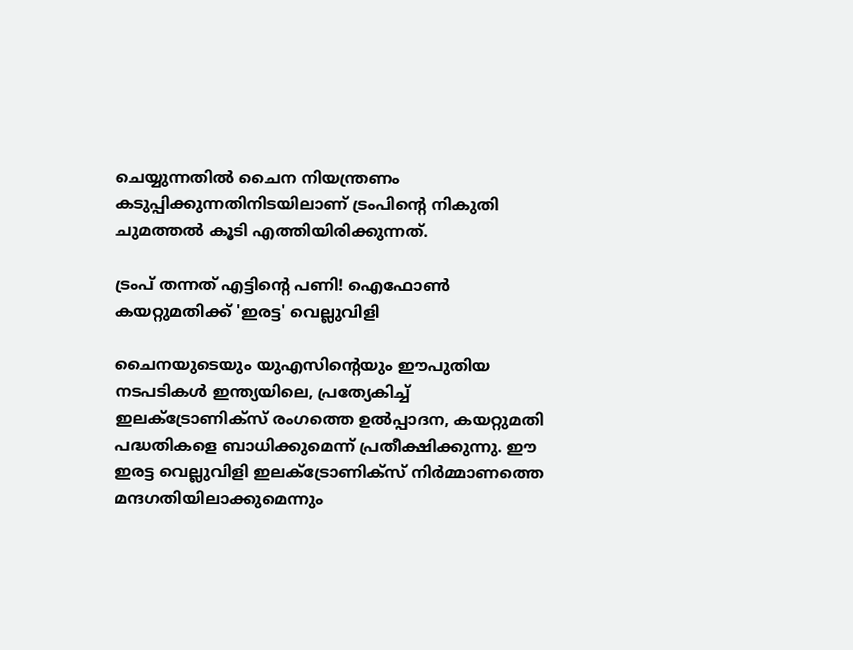ചെയ്യുന്നതിൽ ചൈന നിയന്ത്രണം കടുപ്പിക്കുന്നതിനിടയിലാണ് ട്രംപിന്റെ നികുതി ചുമത്തൽ കൂടി എത്തിയിരിക്കുന്നത്.

ട്രംപ് തന്നത് എട്ടിന്റെ പണി! ഐഫോൺ കയറ്റുമതിക്ക് 'ഇരട്ട' വെല്ലുവിളി

ചൈനയുടെയും യുഎസിന്റെയും ഈപുതിയ നടപടികൾ ഇന്ത്യയിലെ, പ്രത്യേകിച്ച് ഇലക്ട്രോണിക്സ് രംഗത്തെ ഉൽപ്പാദന, കയറ്റുമതി പദ്ധതികളെ ബാധിക്കുമെന്ന് പ്രതീക്ഷിക്കുന്നു. ഈ ഇരട്ട വെല്ലുവിളി ഇലക്ട്രോണിക്സ് നിർമ്മാണത്തെ മന്ദഗതിയിലാക്കുമെന്നും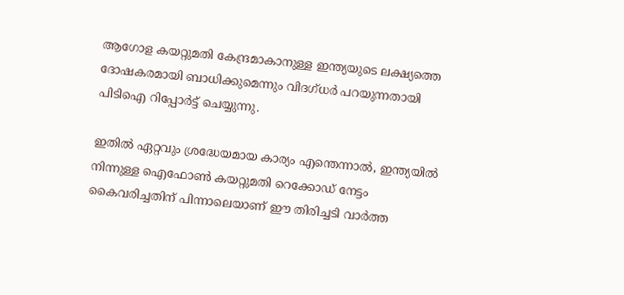ആഗോള കയറ്റുമതി കേന്ദ്രമാകാനുള്ള ഇന്ത്യയുടെ ലക്ഷ്യത്തെ ദോഷകരമായി ബാധിക്കുമെന്നും വിദഗ്ധർ പറയുന്നതായി പിടിഐ റിപ്പോർട്ട് ചെയ്യുന്നു.

ഇതിൽ ഏറ്റവും ശ്രദ്ധേയമായ കാര്യം എന്തെന്നാൽ, ഇന്ത്യയിൽ നിന്നുള്ള ഐഫോൺ കയറ്റുമതി റെക്കോഡ് നേട്ടം കൈവരിച്ചതിന് പിന്നാലെയാണ് ഈ തിരിച്ചടി വാർത്ത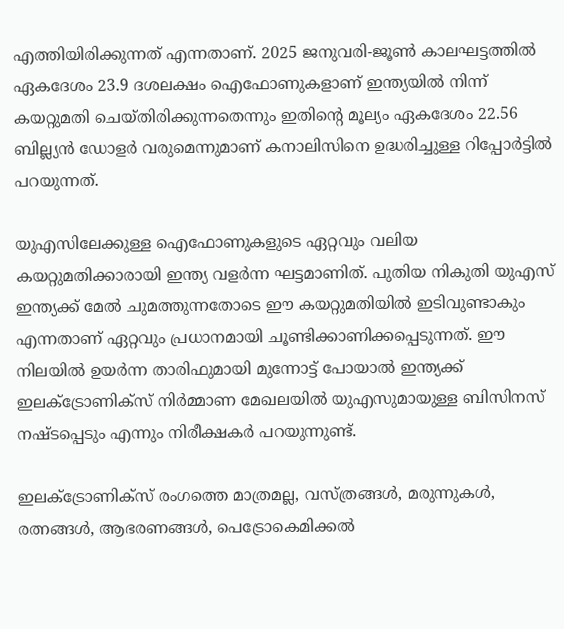എത്തിയിരിക്കുന്നത് എന്നതാണ്. 2025 ജനുവരി-ജൂൺ കാലഘട്ടത്തിൽ ഏകദേശം 23.9 ദശലക്ഷം ഐഫോണുകളാണ് ഇന്ത്യയിൽ നിന്ന് കയറ്റുമതി ചെയ്തിരിക്കുന്നതെന്നും ഇതിന്റെ മൂല്യം ഏകദേശം 22.56 ബില്ല്യൻ ഡോളർ വരുമെന്നുമാണ് കനാലിസിനെ ഉദ്ധരിച്ചുള്ള റിപ്പോർട്ടിൽ പറയുന്നത്.

യുഎസിലേക്കുള്ള ഐഫോണുകളുടെ ഏറ്റവും വലിയ കയറ്റുമതിക്കാരായി ഇന്ത്യ വളർന്ന ഘട്ടമാണിത്. പുതിയ നികുതി യുഎസ് ഇന്ത്യക്ക് മേൽ ചുമത്തുന്നതോടെ ഈ കയറ്റുമതിയിൽ ഇടിവുണ്ടാകും എന്നതാണ് ഏറ്റവും പ്രധാനമായി ചൂണ്ടിക്കാണിക്കപ്പെടുന്നത്. ഈ നിലയിൽ ഉയർന്ന താരിഫുമായി മുന്നോട്ട് പോയാൽ ഇന്ത്യക്ക് ഇലക്ട്രോണിക്സ് നിർമ്മാണ മേഖലയിൽ യുഎസുമായുള്ള ബിസിനസ് നഷ്ടപ്പെടും എന്നും നിരീക്ഷകർ പറയുന്നുണ്ട്.

ഇലക്ട്രോണിക്സ് രംഗത്തെ മാത്രമല്ല, വസ്ത്രങ്ങൾ, മരുന്നുകൾ, രത്നങ്ങൾ, ആഭരണങ്ങൾ, പെട്രോകെമിക്കൽ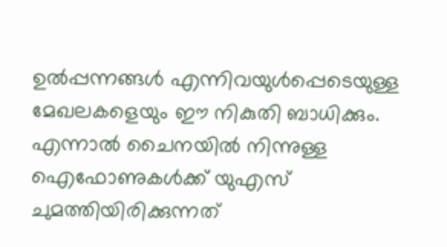ഉൽപ്പന്നങ്ങൾ എന്നിവയുൾപ്പെടെയുള്ള മേഖലകളെയും ഈ നികുതി ബാധിക്കും. എന്നാൽ ചൈനയിൽ നിന്നുള്ള ഐഫോണുകൾക്ക് യുഎസ് ചുമത്തിയിരിക്കുന്നത്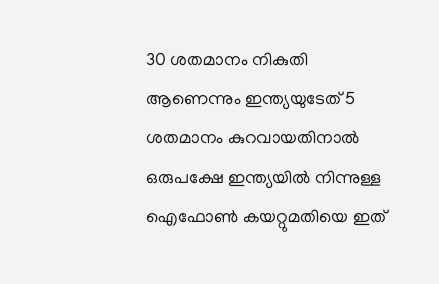30 ശതമാനം നികുതി ആണെന്നും ഇന്ത്യയുടേത് 5 ശതമാനം കുറവായതിനാൽ ഒരുപക്ഷേ ഇന്ത്യയിൽ നിന്നുള്ള ഐഫോൺ കയറ്റുമതിയെ ഇത്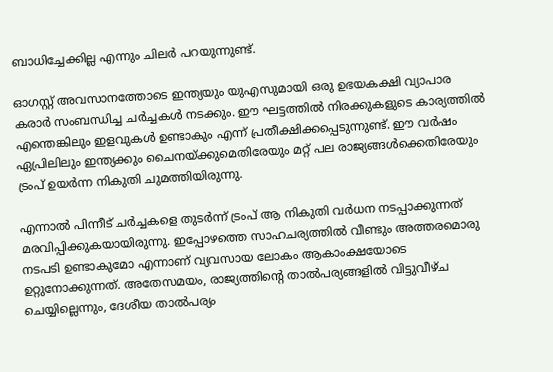ബാധിച്ചേക്കില്ല എന്നും ചിലർ പറയുന്നുണ്ട്.

ഓഗസ്റ്റ് അ‌വസാനത്തോടെ ഇന്ത്യയും യുഎസുമായി ഒരു ഉഭയകക്ഷി വ്യാപാര കരാർ സംബന്ധിച്ച ചർച്ചകൾ നടക്കും. ഈ ഘട്ടത്തിൽ നിരക്കുകളുടെ കാര്യത്തിൽ എന്തെങ്കിലും ഇളവുകൾ ഉണ്ടാകും എന്ന് പ്രതീക്ഷിക്കപ്പെടുന്നുണ്ട്. ഈ വർഷം ഏപ്രിലിലും ഇന്ത്യക്കും ചൈനയ്ക്കുമെതിരേയും മറ്റ് പല രാജ്യങ്ങൾക്കെതിരേയും ട്രംപ് ഉയർന്ന നികുതി ചുമത്തിയിരുന്നു.

എന്നാൽ പിന്നീട് ചർച്ചകളെ തുടർന്ന് ട്രംപ് ആ നികുതി വർധന നടപ്പാക്കുന്നത് മരവിപ്പിക്കുകയായിരുന്നു. ഇപ്പോഴത്തെ സാഹചര്യത്തിൽ വീണ്ടും അ‌ത്തരമൊരു നടപടി ഉണ്ടാകുമോ എന്നാണ് വ്യവസായ ലോകം ആകാംക്ഷയോടെ ഉറ്റുനോക്കുന്നത്. അ‌തേസമയം, രാജ്യത്തിന്റെ താൽപര്യങ്ങളിൽ വിട്ടുവീഴ്ച ചെയ്യില്ലെന്നും, ദേശീയ താൽപര്യം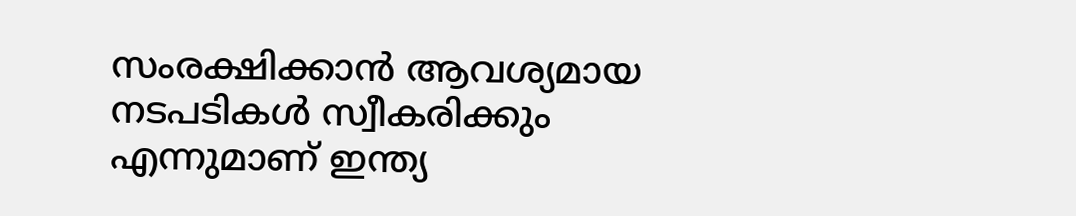സംരക്ഷിക്കാൻ ആവശ്യമായ നടപടികൾ സ്വീകരിക്കും എന്നുമാണ് ഇന്ത്യ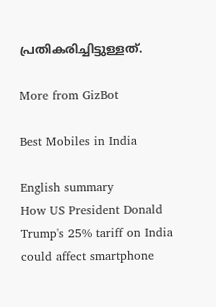പ്രതികരിച്ചിട്ടുള്ളത്.

More from GizBot

Best Mobiles in India

English summary
How US President Donald Trump's 25% tariff on India could affect smartphone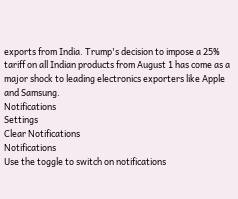exports from India. Trump's decision to impose a 25% tariff on all Indian products from August 1 has come as a major shock to leading electronics exporters like Apple and Samsung.
Notifications
Settings
Clear Notifications
Notifications
Use the toggle to switch on notifications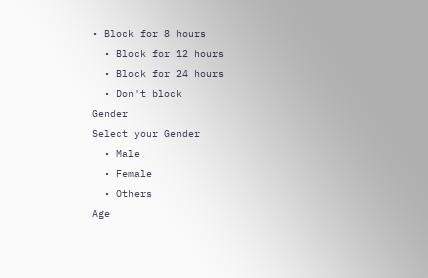• Block for 8 hours
  • Block for 12 hours
  • Block for 24 hours
  • Don't block
Gender
Select your Gender
  • Male
  • Female
  • Others
Age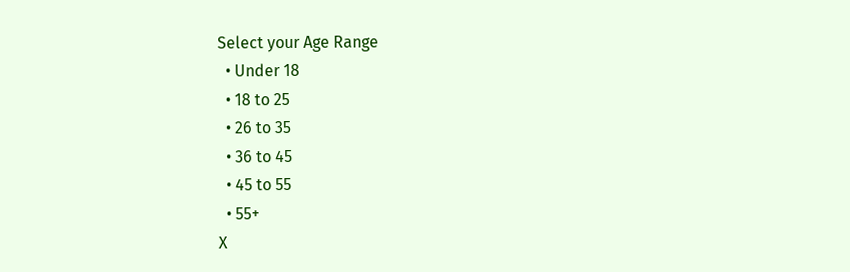Select your Age Range
  • Under 18
  • 18 to 25
  • 26 to 35
  • 36 to 45
  • 45 to 55
  • 55+
X